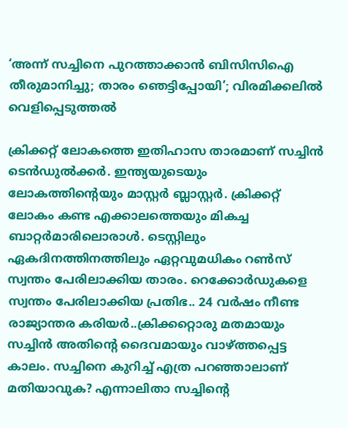‘അന്ന് സച്ചിനെ പുറത്താക്കാന്‍ ബിസിസിഐ തീരുമാനിച്ചു; താരം ഞെട്ടിപ്പോയി’; വിരമിക്കലില്‍ വെളിപ്പെടുത്തല്‍

ക്രിക്കറ്റ് ലോകത്തെ ഇതിഹാസ താരമാണ് സച്ചിന്‍ ടെന്‍ഡുല്‍ക്കര്‍. ഇന്ത്യയുടെയും ലോകത്തിന്റെയും മാസ്റ്റര്‍ ബ്ലാസ്റ്റര്‍. ക്രിക്കറ്റ് ലോകം കണ്ട എക്കാലത്തെയും മികച്ച ബാറ്റര്‍മാരിലൊരാള്‍. ടെസ്റ്റിലും ഏകദിനത്തിനത്തിലും ഏറ്റവുമധികം റണ്‍സ് സ്വന്തം പേരിലാക്കിയ താരം. റെക്കോര്‍ഡുകളെ സ്വന്തം പേരിലാക്കിയ പ്രതിഭ.. 24 വര്‍ഷം നീണ്ട രാജ്യാന്തര കരിയര്‍..ക്രിക്കറ്റൊരു മതമായും സച്ചിന്‍ അതിന്റെ ദൈവമായും വാഴ്ത്തപ്പെട്ട കാലം. സച്ചിനെ കുറിച്ച് എത്ര പറഞ്ഞാലാണ് മതിയാവുക? എന്നാലിതാ സച്ചിന്റെ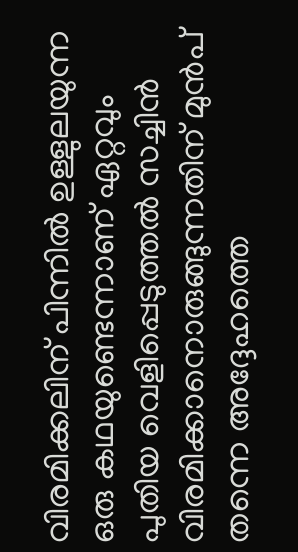വിരമിക്കലിന് പിന്നില്‍ ഉള്ളുലയുന്ന ഒരു കഥയുണ്ടെന്നാണ് ഏറ്റവും പുതിയ വെളിപ്പെടുത്തല്‍ സച്ചിന്‍ വിരമിക്കാനൊരുങ്ങുന്നതിന് മുന്‍പ് തന്നെ അദ്ദേഹത്തെ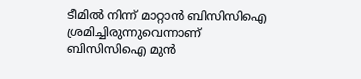ടീമില്‍ നിന്ന് മാറ്റാന്‍ ബിസിസിഐ ശ്രമിച്ചിരുന്നുവെന്നാണ് ബിസിസിഐ മുന്‍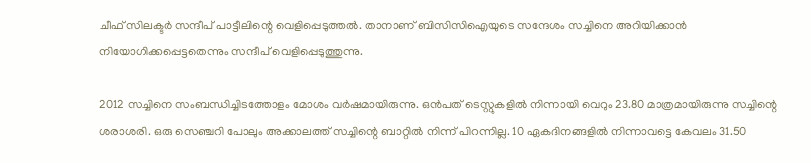ചീഫ് സിലക്ടര്‍ സന്ദീപ് പാട്ടീലിന്റെ വെളിപ്പെടുത്തല്‍. താനാണ് ബിസിസിഐയുടെ സന്ദേശം സച്ചിനെ അറിയിക്കാന്‍ നിയോഗിക്കപ്പെട്ടതെന്നും സന്ദീപ് വെളിപ്പെടുത്തുന്നു.

2012 സച്ചിനെ സംബന്ധിച്ചിടത്തോളം മോശം വര്‍ഷമായിരുന്നു. ഒന്‍പത് ടെസ്റ്റുകളില്‍ നിന്നായി വെറും 23.80 മാത്രമായിരുന്നു സച്ചിന്റെ ശരാശരി. ഒരു സെഞ്ചറി പോലും അക്കാലത്ത് സച്ചിന്റെ ബാറ്റില്‍ നിന്ന് പിറന്നില്ല. 10 ഏകദിനങ്ങളില്‍ നിന്നാവട്ടെ കേവലം 31.50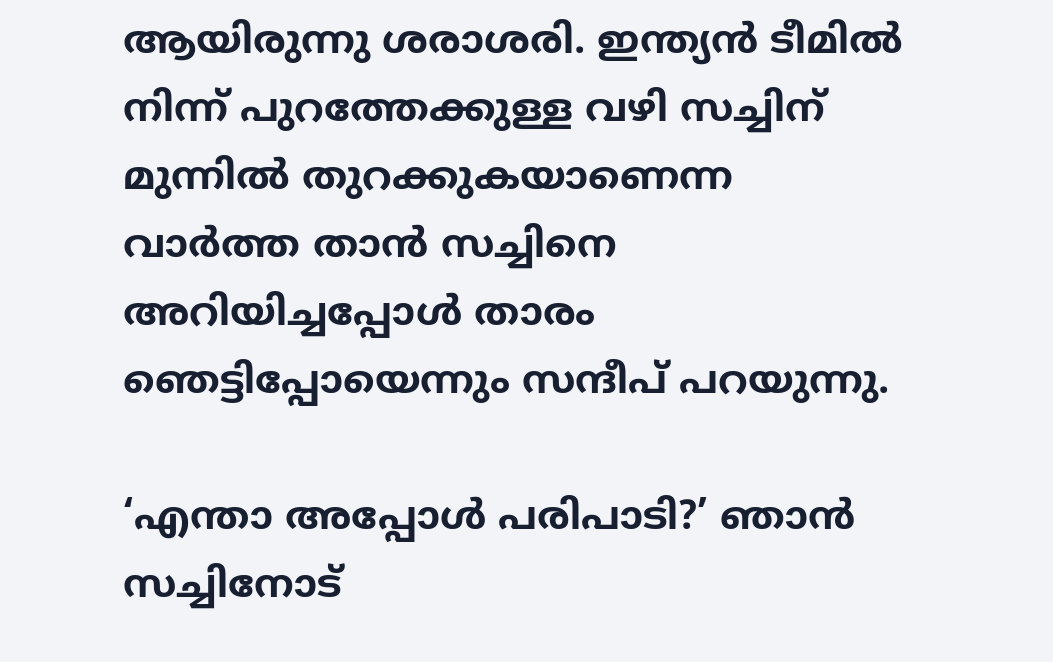ആയിരുന്നു ശരാശരി. ഇന്ത്യന്‍ ടീമില്‍ നിന്ന് പുറത്തേക്കുള്ള വഴി സച്ചിന് മുന്നില്‍ തുറക്കുകയാണെന്ന വാര്‍ത്ത താന്‍ സച്ചിനെ അറിയിച്ചപ്പോള്‍ താരം ഞെട്ടിപ്പോയെന്നും സന്ദീപ് പറയുന്നു.

‘എന്താ അപ്പോള്‍ പരിപാടി?’ ഞാന്‍ സച്ചിനോട്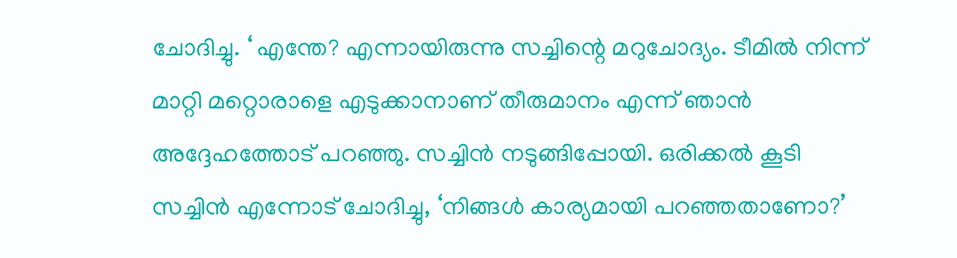ചോദിച്ചു. ‘ എന്തേ? എന്നായിരുന്നു സച്ചിന്റെ മറുചോദ്യം. ടീമില്‍ നിന്ന് മാറ്റി മറ്റൊരാളെ എടുക്കാനാണ് തീരുമാനം എന്ന് ഞാന്‍ അദ്ദേഹത്തോട് പറഞ്ഞു. സച്ചിന്‍ നടുങ്ങിപ്പോയി. ഒരിക്കല്‍ കൂടി സച്ചിന്‍ എന്നോട് ചോദിച്ചു, ‘നിങ്ങള്‍ കാര്യമായി പറഞ്ഞതാണോ?’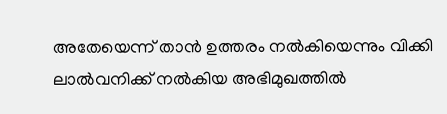അതേയെന്ന് താന്‍ ഉത്തരം നല്‍കിയെന്നും വിക്കി ലാല്‍വനിക്ക് നല്‍കിയ അഭിമുഖത്തില്‍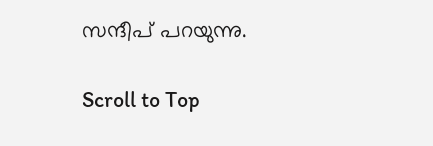സന്ദീപ് പറയുന്നു.

Scroll to Top